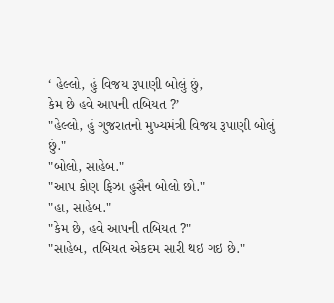‘ હેલ્લો, હું વિજય રૂપાણી બોલું છું,
કેમ છે હવે આપની તબિયત ?’
"હેલ્લો, હું ગુજરાતનો મુખ્યમંત્રી વિજય રૂપાણી બોલું છું."
"બોલો, સાહેબ."
"આપ કોણ ફિઝા હુસૈન બોલો છો."
"હા, સાહેબ."
"કેમ છે, હવે આપની તબિયત ?"
"સાહેબ, તબિયત એકદમ સારી થઇ ગઇ છે."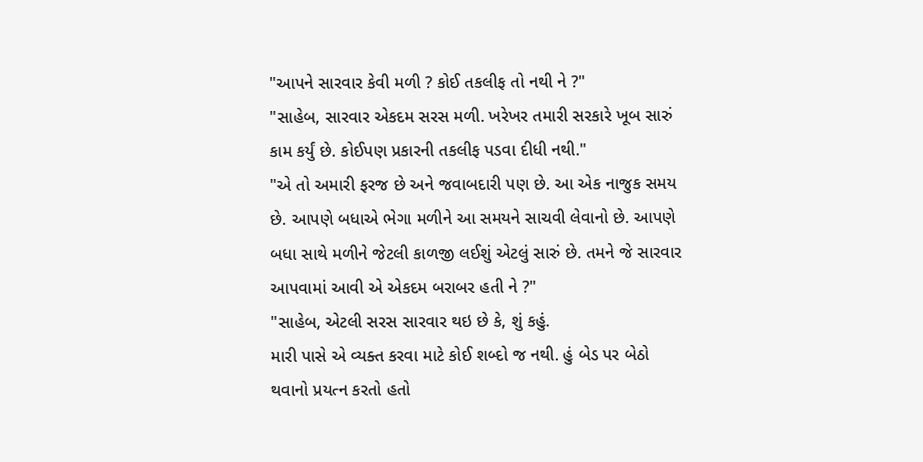"આપને સારવાર કેવી મળી ? કોઈ તકલીફ તો નથી ને ?"
"સાહેબ, સારવાર એકદમ સરસ મળી. ખરેખર તમારી સરકારે ખૂબ સારું કામ કર્યું છે. કોઈપણ પ્રકારની તકલીફ પડવા દીધી નથી."
"એ તો અમારી ફરજ છે અને જવાબદારી પણ છે. આ એક નાજુક સમય છે. આપણે બધાએ ભેગા મળીને આ સમયને સાચવી લેવાનો છે. આપણે બધા સાથે મળીને જેટલી કાળજી લઈશું એટલું સારું છે. તમને જે સારવાર આપવામાં આવી એ એકદમ બરાબર હતી ને ?"
"સાહેબ, એટલી સરસ સારવાર થઇ છે કે, શું કહું.
મારી પાસે એ વ્યક્ત કરવા માટે કોઈ શબ્દો જ નથી. હું બેડ પર બેઠો થવાનો પ્રયત્ન કરતો હતો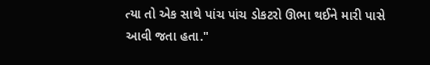ત્યા તો એક સાથે પાંચ પાંચ ડોકટરો ઊભા થઈને મારી પાસે આવી જતા હતા."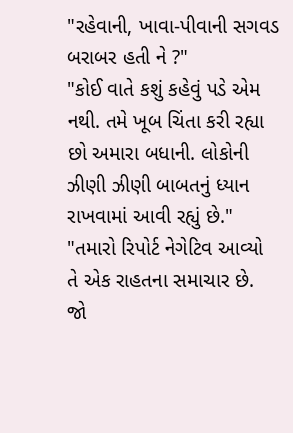"રહેવાની, ખાવા-પીવાની સગવડ બરાબર હતી ને ?"
"કોઈ વાતે કશું કહેવું પડે એમ નથી. તમે ખૂબ ચિંતા કરી રહ્યા છો અમારા બધાની. લોકોની ઝીણી ઝીણી બાબતનું ધ્યાન રાખવામાં આવી રહ્યું છે."
"તમારો રિપોર્ટ નેગેટિવ આવ્યો તે એક રાહતના સમાચાર છે. જો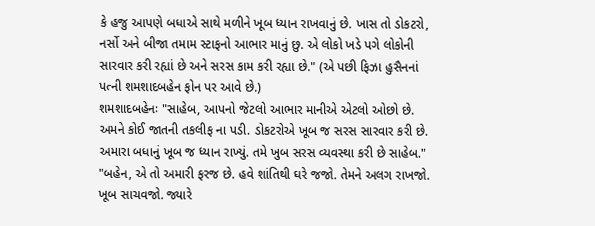કે હજુ આપણે બધાએ સાથે મળીને ખૂબ ધ્યાન રાખવાનું છે. ખાસ તો ડોકટરો, નર્સો અને બીજા તમામ સ્ટાફનો આભાર માનું છુ. એ લોકો ખડે પગે લોકોની સારવાર કરી રહ્યાં છે અને સરસ કામ કરી રહ્યા છે." (એ પછી ફિઝા હુસૈનનાં પત્ની શમશાદબહેન ફોન પર આવે છે.)
શમશાદબહેનઃ "સાહેબ, આપનો જેટલો આભાર માનીએ એટલો ઓછો છે. અમને કોઈ જાતની તકલીફ ના પડી. ડોકટરોએ ખૂબ જ સરસ સારવાર કરી છે. અમારા બધાનું ખૂબ જ ધ્યાન રાખ્યું. તમે ખુબ સરસ વ્યવસ્થા કરી છે સાહેબ."
"બહેન, એ તો અમારી ફરજ છે. હવે શાંતિથી ઘરે જજો. તેમને અલગ રાખજો. ખૂબ સાચવજો. જ્યારે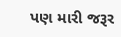પણ મારી જરૂર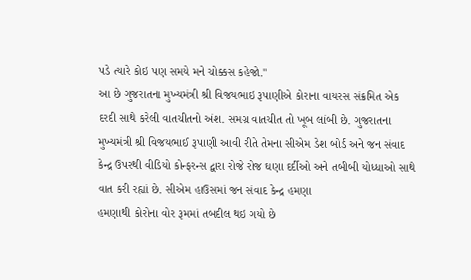પડે ત્યારે કોઇ પણ સમયે મને ચોક્કસ કહેજો."
આ છે ગુજરાતના મુખ્યમંત્રી શ્રી વિજયભાઇ રૂપાણીએ કોરાના વાયરસ સંક્રમિત એક દરદી સાથે કરેલી વાતચીતનો અંશ. સમગ્ર વાતચીત તો ખૂબ લાંબી છે. ગુજરાતના મુખ્યમંત્રી શ્રી વિજયભાઈ રૂપાણી આવી રીતે તેમના સીએમ ડેશ બોર્ડ અને જન સંવાદ કેન્દ્ર ઉપરથી વીડિયો કોન્ફરન્સ દ્વારા રોજે રોજ ઘણા દર્દીઓ અને તબીબી યોધ્ધાઓ સાથે વાત કરી રહ્યાં છે. સીએમ હાઉસમાં જન સંવાદ કેન્દ્ર હમણા
હમણાથી કોરોના વોર રૂમમાં તબદીલ થઇ ગયો છે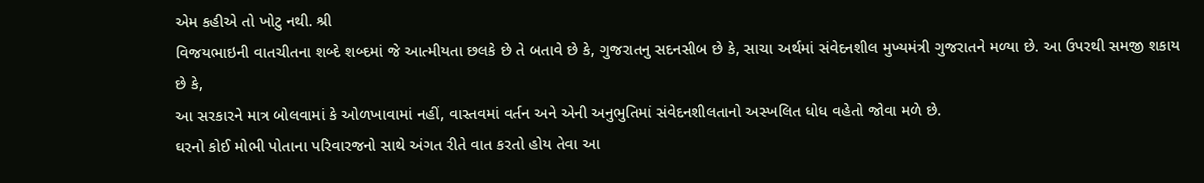એમ કહીએ તો ખોટુ નથી. શ્રી
વિજયભાઇની વાતચીતના શબ્દે શબ્દમાં જે આત્મીયતા છલકે છે તે બતાવે છે કે, ગુજરાતનુ સદનસીબ છે કે, સાચા અર્થમાં સંવેદનશીલ મુખ્યમંત્રી ગુજરાતને મળ્યા છે. આ ઉપરથી સમજી શકાય છે કે,
આ સરકારને માત્ર બોલવામાં કે ઓળખાવામાં નહીં, વાસ્તવમાં વર્તન અને એની અનુભુતિમાં સંવેદનશીલતાનો અસ્ખલિત ધોધ વહેતો જોવા મળે છે.
ઘરનો કોઈ મોભી પોતાના પરિવારજનો સાથે અંગત રીતે વાત કરતો હોય તેવા આ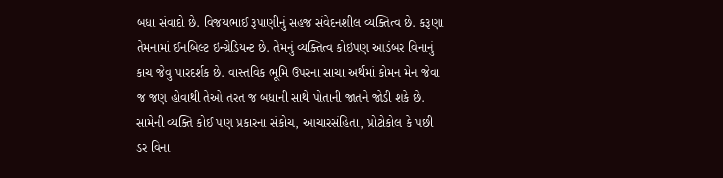બધા સંવાદો છે. વિજયભાઈ રૂપાણીનું સહજ સંવેદનશીલ વ્યક્તિત્વ છે. કરૂણા તેમનામાં ઈનબિલ્ટ ઇન્ગ્રેડિયન્ટ છે. તેમનું વ્યક્તિત્વ કોઇપણ આડંબર વિનાનું કાચ જેવુ પારદર્શક છે. વાસ્તવિક ભૂમિ ઉપરના સાચા અર્થમાં કોમન મેન જેવા જ જણ હોવાથી તેઓ તરત જ બધાની સાથે પોતાની જાતને જોડી શકે છે. સામેની વ્યક્તિ કોઈ પણ પ્રકારના સંકોચ, આચારસંહિતા, પ્રોટોકોલ કે પછી ડર વિના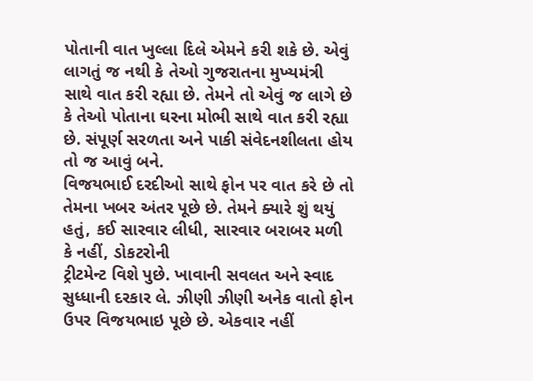પોતાની વાત ખુલ્લા દિલે એમને કરી શકે છે. એવું લાગતું જ નથી કે તેઓ ગુજરાતના મુખ્યમંત્રી સાથે વાત કરી રહ્યા છે. તેમને તો એવું જ લાગે છે કે તેઓ પોતાના ઘરના મોભી સાથે વાત કરી રહ્યા છે. સંપૂર્ણ સરળતા અને પાકી સંવેદનશીલતા હોય તો જ આવું બને.
વિજયભાઈ દરદીઓ સાથે ફોન પર વાત કરે છે તો તેમના ખબર અંતર પૂછે છે. તેમને ક્યારે શું થયું હતું, કઈ સારવાર લીધી, સારવાર બરાબર મળી કે નહીં, ડોકટરોની
ટ્રીટમેન્ટ વિશે પુછે. ખાવાની સવલત અને સ્વાદ સુધ્ધાની દરકાર લે. ઝીણી ઝીણી અનેક વાતો ફોન ઉપર વિજયભાઇ પૂછે છે. એકવાર નહીં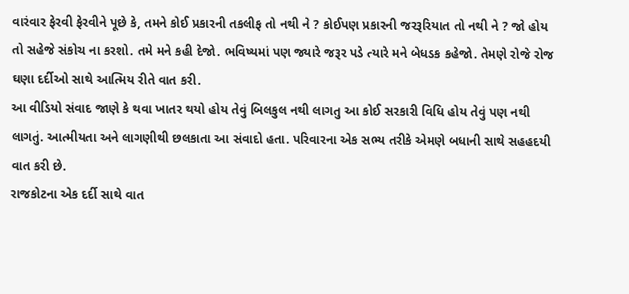વારંવાર ફેરવી ફેરવીને પૂછે કે, તમને કોઈ પ્રકારની તકલીફ તો નથી ને ? કોઈપણ પ્રકારની જરરૂરિયાત તો નથી ને ? જો હોય તો સહેજે સંકોચ ના કરશો. તમે મને કહી દેજો. ભવિષ્યમાં પણ જ્યારે જરૂર પડે ત્યારે મને બેધડક કહેજો. તેમણે રોજે રોજ ઘણા દર્દીઓ સાથે આત્મિય રીતે વાત કરી.
આ વીડિયો સંવાદ જાણે કે થવા ખાતર થયો હોય તેવું બિલકુલ નથી લાગતુ આ કોઈ સરકારી વિધિ હોય તેવું પણ નથી લાગતું. આત્મીયતા અને લાગણીથી છલકાતા આ સંવાદો હતા. પરિવારના એક સભ્ય તરીકે એમણે બધાની સાથે સહહદયી વાત કરી છે.
રાજકોટના એક દર્દી સાથે વાત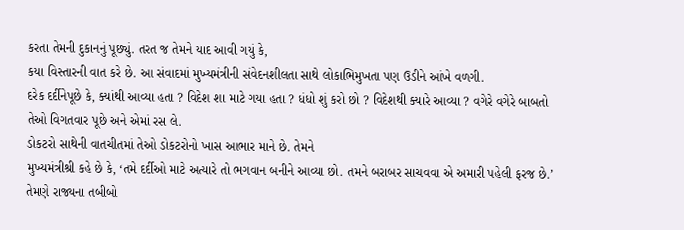કરતા તેમની દુકાનનું પૂછ્યું. તરત જ તેમને યાદ આવી ગયું કે,
કયા વિસ્તારની વાત કરે છે. આ સંવાદમાં મુખ્યમંત્રીની સંવેદનશીલતા સાથે લોકાભિમુખતા પણ ઉડીને આંખે વળગી.
દરેક દર્દીનેપૂછે કે, ક્યાંથી આવ્યા હતા ? વિદેશ શા માટે ગયા હતા ? ધંધો શું કરો છો ? વિદેશથી ક્યારે આવ્યા ? વગેરે વગેરે બાબતો તેઓ વિગતવાર પૂછે અને એમાં રસ લે.
ડોકટરો સાથેની વાતચીતમાં તેઓ ડોકટરોનો ખાસ આભાર માને છે. તેમને
મુખ્યમંત્રીશ્રી કહે છે કે, ‘તમે દર્દીઓ માટે અત્યારે તો ભગવાન બનીને આવ્યા છો. તમને બરાબર સાચવવા એ અમારી પહેલી ફરજ છે.’ તેમણે રાજ્યના તબીબો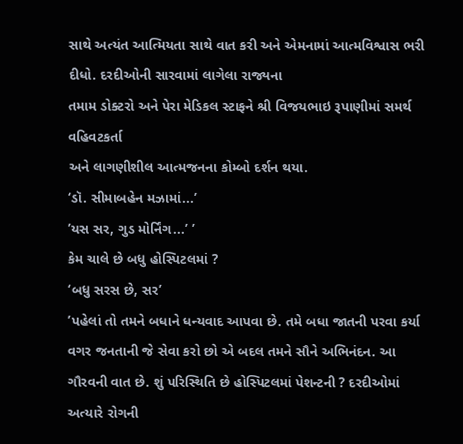સાથે અત્યંત આત્મિયતા સાથે વાત કરી અને એમનામાં આત્મવિશ્વાસ ભરી દીધો. દરદીઓની સારવામાં લાગેલા રાજ્યના
તમામ ડોક્ટરો અને પેરા મેડિકલ સ્ટાફને શ્રી વિજયભાઇ રૂપાણીમાં સમર્થ વહિવટકર્તા
અને લાગણીશીલ આત્મજનના કોમ્બો દર્શન થયા.
‘ડૉ. સીમાબહેન મઝામાં...’
’યસ સર, ગુડ મોર્નિંગ...’ ’
કેમ ચાલે છે બધુ હોસ્પિટલમાં ?
‘બધુ સરસ છે, સર’
’પહેલાં તો તમને બધાને ધન્યવાદ આપવા છે. તમે બધા જાતની પરવા કર્યા વગર જનતાની જે સેવા કરો છો એ બદલ તમને સૌને અભિનંદન. આ ગૌરવની વાત છે. શું પરિસ્થિતિ છે હોસ્પિટલમાં પેશન્ટની ? દરદીઓમાં અત્યારે રોગની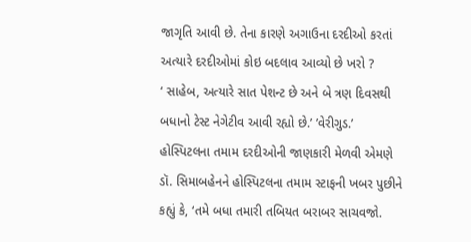જાગૃતિ આવી છે. તેના કારણે અગાઉના દરદીઓ કરતાં અત્યારે દરદીઓમાં કોઇ બદલાવ આવ્યો છે ખરો ?
‘ સાહેબ, અત્યારે સાત પેશન્ટ છે અને બે ત્રણ દિવસથી બધાનો ટેસ્ટ નેગેટીવ આવી રહ્યો છે.’ ’વેરીગુડ.’
હોસ્પિટલના તમામ દરદીઓની જાણકારી મેળવી એમણે ડૉ. સિમાબહેનને હોસ્પિટલના તમામ સ્ટાફની ખબર પુછીને કહ્યું કે, ‘તમે બધા તમારી તબિયત બરાબર સાચવજો.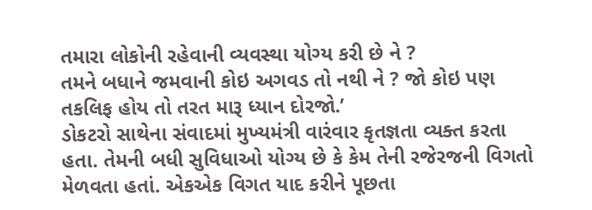તમારા લોકોની રહેવાની વ્યવસ્થા યોગ્ય કરી છે ને ?
તમને બધાને જમવાની કોઇ અગવડ તો નથી ને ? જો કોઇ પણ તકલિફ હોય તો તરત મારૂ ધ્યાન દોરજો.’
ડોકટરો સાથેના સંવાદમાં મુખ્યમંત્રી વારંવાર કૃતજ્ઞતા વ્યક્ત કરતા હતા. તેમની બધી સુવિધાઓ યોગ્ય છે કે કેમ તેની રજેરજની વિગતો મેળવતા હતાં. એકએક વિગત યાદ કરીને પૂછતા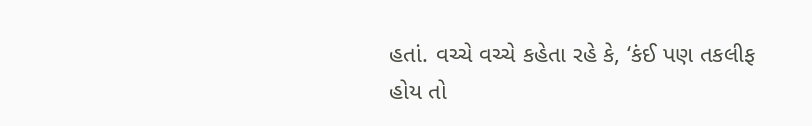હતાં. વચ્ચે વચ્ચે કહેતા રહે કે, ‘કંઈ પણ તકલીફ હોય તો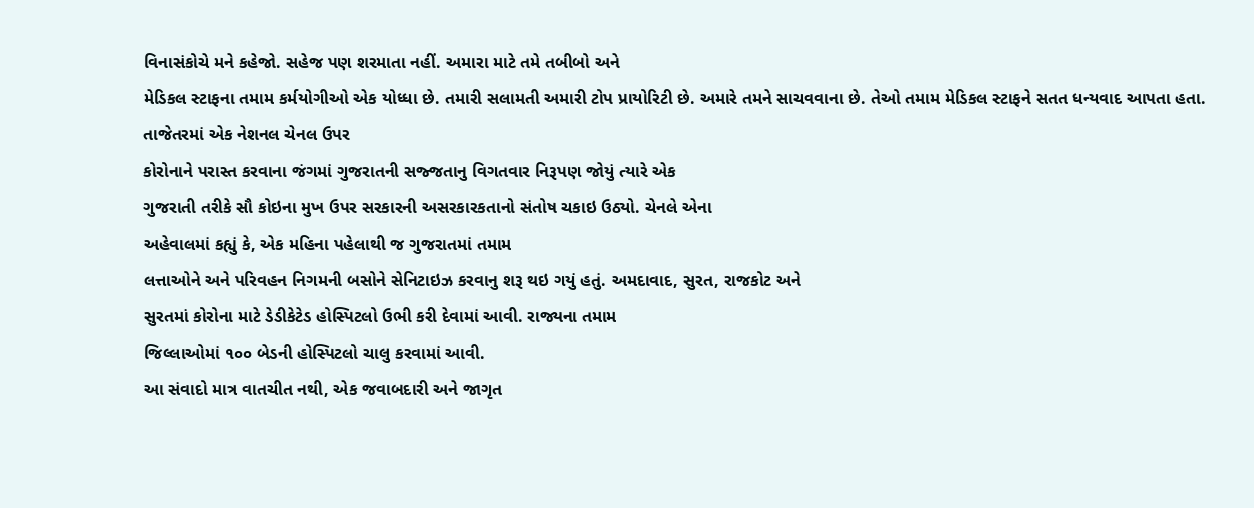વિનાસંકોચે મને કહેજો. સહેજ પણ શરમાતા નહીં. અમારા માટે તમે તબીબો અને
મેડિકલ સ્ટાફના તમામ કર્મયોગીઓ એક યોધ્ધા છે. તમારી સલામતી અમારી ટોપ પ્રાયોરિટી છે. અમારે તમને સાચવવાના છે. તેઓ તમામ મેડિકલ સ્ટાફને સતત ધન્યવાદ આપતા હતા.
તાજેતરમાં એક નેશનલ ચેનલ ઉપર
કોરોનાને પરાસ્ત કરવાના જંગમાં ગુજરાતની સજ્જતાનુ વિગતવાર નિરૂપણ જોયું ત્યારે એક
ગુજરાતી તરીકે સૌ કોઇના મુખ ઉપર સરકારની અસરકારકતાનો સંતોષ ચકાઇ ઉઠ્યો. ચેનલે એના
અહેવાલમાં કહ્યું કે, એક મહિના પહેલાથી જ ગુજરાતમાં તમામ
લત્તાઓને અને પરિવહન નિગમની બસોને સેનિટાઇઝ કરવાનુ શરૂ થઇ ગયું હતું. અમદાવાદ, સુરત, રાજકોટ અને
સુરતમાં કોરોના માટે ડેડીકેટેડ હોસ્પિટલો ઉભી કરી દેવામાં આવી. રાજ્યના તમામ
જિલ્લાઓમાં ૧૦૦ બેડની હોસ્પિટલો ચાલુ કરવામાં આવી.
આ સંવાદો માત્ર વાતચીત નથી, એક જવાબદારી અને જાગૃત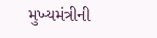મુખ્યમંત્રીની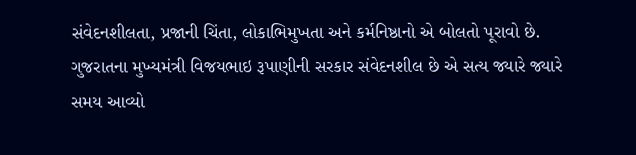સંવેદનશીલતા, પ્રજાની ચિંતા, લોકાભિમુખતા અને કર્મનિષ્ઠાનો એ બોલતો પૂરાવો છે. ગુજરાતના મુખ્યમંત્રી વિજયભાઇ રૂપાણીની સરકાર સંવેદનશીલ છે એ સત્ય જ્યારે જ્યારે સમય આવ્યો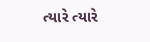ત્યારે ત્યારે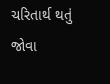ચરિતાર્થ થતું જોવા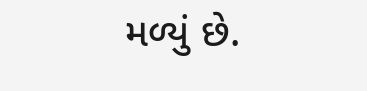મળ્યું છે.